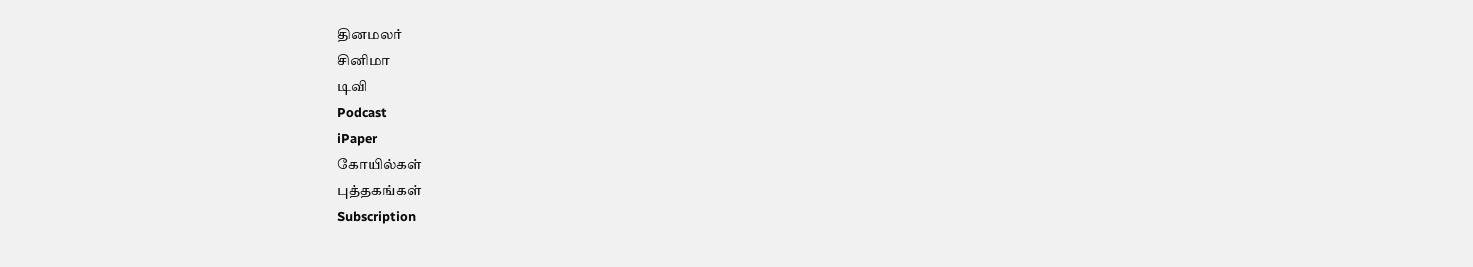தினமலர்
சினிமா
டிவி
Podcast
iPaper
கோயில்கள்
புத்தகங்கள்
Subscription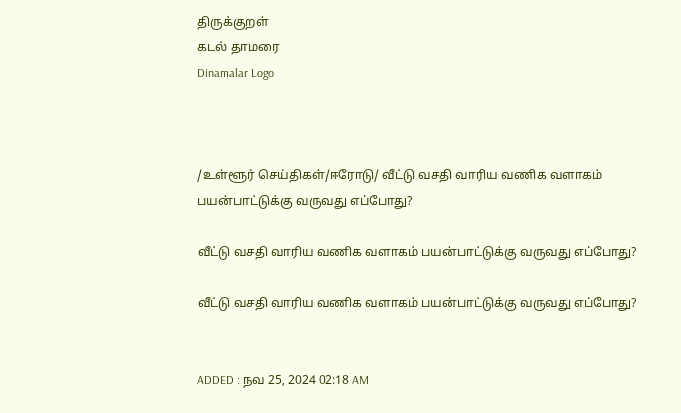திருக்குறள்
கடல் தாமரை
Dinamalar Logo



/உள்ளூர் செய்திகள்/ஈரோடு/ வீட்டு வசதி வாரிய வணிக வளாகம் பயன்பாட்டுக்கு வருவது எப்போது?

வீட்டு வசதி வாரிய வணிக வளாகம் பயன்பாட்டுக்கு வருவது எப்போது?

வீட்டு வசதி வாரிய வணிக வளாகம் பயன்பாட்டுக்கு வருவது எப்போது?


ADDED : நவ 25, 2024 02:18 AM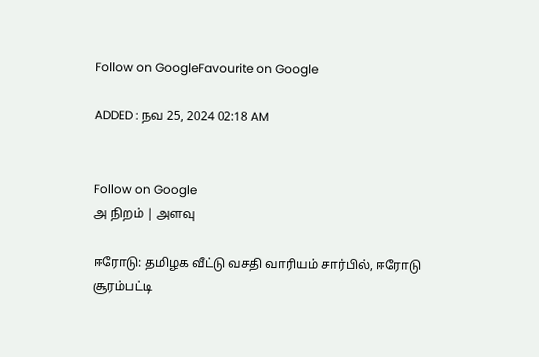Follow on GoogleFavourite on Google

ADDED : நவ 25, 2024 02:18 AM


Follow on Google
அ நிறம் | அளவு

ஈரோடு: தமிழக வீட்டு வசதி வாரியம் சார்பில், ஈரோடு சூரம்பட்டி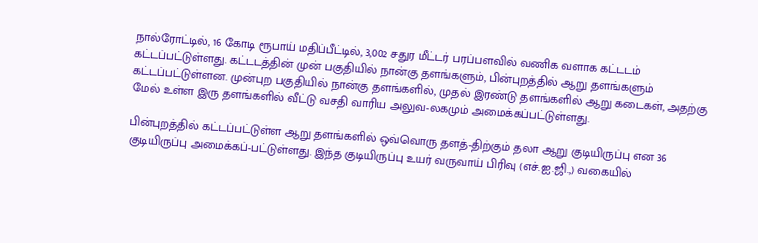நால்ரோட்டில், 16 கோடி ரூபாய் மதிப்பீட்டில், 3,002 சதுர மீட்டர் பரப்பளவில் வணிக வளாக கட்டடம் கட்டப்பட்டுள்ளது. கட்டடத்தின் முன் பகுதியில் நான்கு தளங்களும், பின்புறத்தில் ஆறு தளங்களும் கட்டப்பட்டுள்ளன. முன்புற பகுதியில் நான்கு தளங்களில், முதல் இரண்டு தளங்களில் ஆறு கடைகள், அதற்கு மேல் உள்ள இரு தளங்களில் வீட்டு வசதி வாரிய அலுவ-லகமும் அமைக்கப்பட்டுள்ளது.

பின்புறத்தில் கட்டப்பட்டுள்ள ஆறு தளங்களில் ஒவ்வொரு தளத்-திற்கும் தலா ஆறு குடியிருப்பு என 36 குடியிருப்பு அமைக்கப்-பட்டுள்ளது. இந்த குடியிருப்பு உயர் வருவாய் பிரிவு (எச்.ஐ.ஜி.,) வகையில்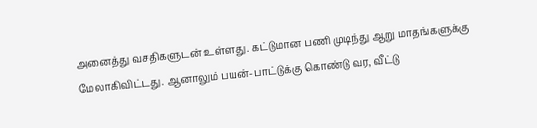அனைத்து வசதிகளுடன் உள்ளது. கட்டுமான பணி முடிந்து ஆறு மாதங்களுக்கு மேலாகிவிட்டது. ஆனாலும் பயன்-பாட்டுக்கு கொண்டு வர, வீட்டு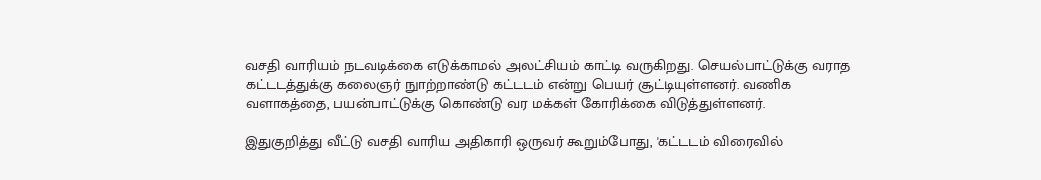வசதி வாரியம் நடவடிக்கை எடுக்காமல் அலட்சியம் காட்டி வருகிறது. செயல்பாட்டுக்கு வராத கட்டடத்துக்கு கலைஞர் நுாற்றாண்டு கட்டடம் என்று பெயர் சூட்டியுள்ளனர். வணிக வளாகத்தை, பயன்பாட்டுக்கு கொண்டு வர மக்கள் கோரிக்கை விடுத்துள்ளனர்.

இதுகுறித்து வீட்டு வசதி வாரிய அதிகாரி ஒருவர் கூறும்போது, 'கட்டடம் விரைவில்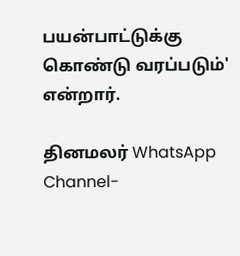பயன்பாட்டுக்கு கொண்டு வரப்படும்' என்றார்.

தினமலர் WhatsApp Channel-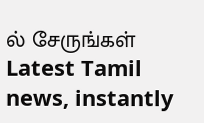ல் சேருங்கள்
Latest Tamil news, instantly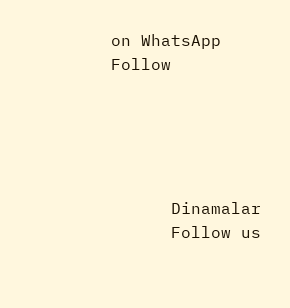on WhatsApp
Follow





      Dinamalar
      Follow us